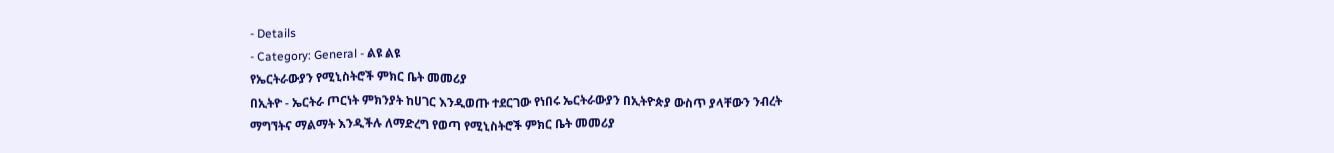- Details
- Category: General - ልዩ ልዩ
የኤርትራውያን የሚኒስትሮች ምክር ቤት መመሪያ
በኢትዮ - ኤርትራ ጦርነት ምክንያት ከሀገር እንዲወጡ ተደርገው የነበሩ ኤርትራውያን በኢትዮጵያ ውስጥ ያላቸውን ንብረት ማግኘትና ማልማት እንዲችሉ ለማድረግ የወጣ የሚኒስትሮች ምክር ቤት መመሪያ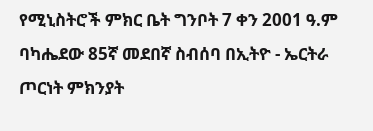የሚኒስትሮች ምክር ቤት ግንቦት 7 ቀን 2001 ዓ.ም ባካሔደው 85ኛ መደበኛ ስብሰባ በኢትዮ - ኤርትራ ጦርነት ምክንያት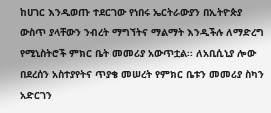ከሀገር እንዲወጡ ተደርገው የነበሩ ኤርትራውያን በኢትዮጵያ ውስጥ ያላቸውን ንብረት ማግኘትና ማልማት እንዲችሉ ለማድረግ የሚኒስትሮች ምክር ቤት መመሪያ አውጥቷል፡፡ ለአቢሲኒያ ሎው በደረሰን አስተያየትና ጥያቄ መሠረት የምክር ቤቱን መመሪያ ስካን አድርገን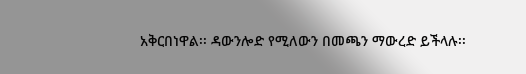አቅርበነዋል፡፡ ዳውንሎድ የሚለውን በመጫን ማውረድ ይችላሉ፡፡